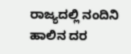ರಾಜ್ಯದಲ್ಲಿ ನಂದಿನಿ ಹಾಲಿನ ದರ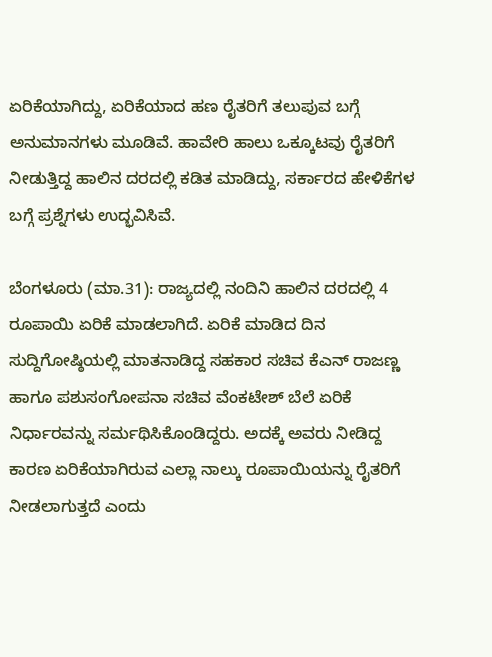ಏರಿಕೆಯಾಗಿದ್ದು, ಏರಿಕೆಯಾದ ಹಣ ರೈತರಿಗೆ ತಲುಪುವ ಬಗ್ಗೆ ಅನುಮಾನಗಳು ಮೂಡಿವೆ. ಹಾವೇರಿ ಹಾಲು ಒಕ್ಕೂಟವು ರೈತರಿಗೆ ನೀಡುತ್ತಿದ್ದ ಹಾಲಿನ ದರದಲ್ಲಿ ಕಡಿತ ಮಾಡಿದ್ದು, ಸರ್ಕಾರದ ಹೇಳಿಕೆಗಳ ಬಗ್ಗೆ ಪ್ರಶ್ನೆಗಳು ಉದ್ಭವಿಸಿವೆ.

ಬೆಂಗಳೂರು (ಮಾ.31): ರಾಜ್ಯದಲ್ಲಿ ನಂದಿನಿ ಹಾಲಿನ ದರದಲ್ಲಿ 4 ರೂಪಾಯಿ ಏರಿಕೆ ಮಾಡಲಾಗಿದೆ. ಏರಿಕೆ ಮಾಡಿದ ದಿನ ಸುದ್ದಿಗೋಷ್ಠಿಯಲ್ಲಿ ಮಾತನಾಡಿದ್ದ ಸಹಕಾರ ಸಚಿವ ಕೆಎನ್‌ ರಾಜಣ್ಣ ಹಾಗೂ ಪಶುಸಂಗೋಪನಾ ಸಚಿವ ವೆಂಕಟೇಶ್‌ ಬೆಲೆ ಏರಿಕೆ ನಿರ್ಧಾರವನ್ನು ಸರ್ಮಥಿಸಿಕೊಂಡಿದ್ದರು. ಅದಕ್ಕೆ ಅವರು ನೀಡಿದ್ದ ಕಾರಣ ಏರಿಕೆಯಾಗಿರುವ ಎಲ್ಲಾ ನಾಲ್ಕು ರೂಪಾಯಿಯನ್ನು ರೈತರಿಗೆ ನೀಡಲಾಗುತ್ತದೆ ಎಂದು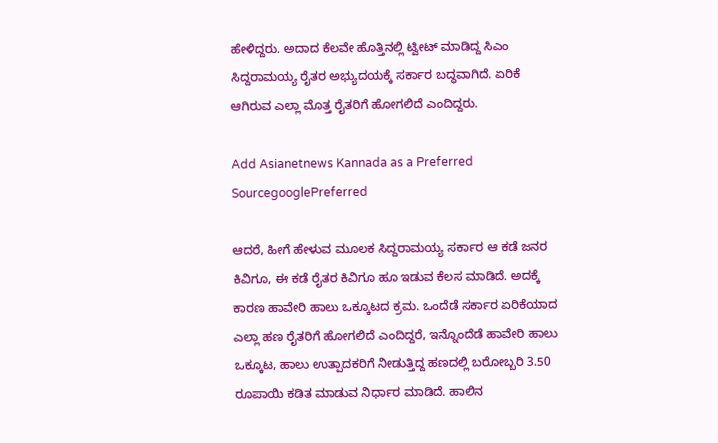ಹೇಳಿದ್ದರು. ಅದಾದ ಕೆಲವೇ ಹೊತ್ತಿನಲ್ಲಿ ಟ್ವೀಟ್‌ ಮಾಡಿದ್ದ ಸಿಎಂ ಸಿದ್ದರಾಮಯ್ಯ ರೈತರ ಅಭ್ಯುದಯಕ್ಕೆ ಸರ್ಕಾರ ಬದ್ಧವಾಗಿದೆ. ಏರಿಕೆ ಆಗಿರುವ ಎಲ್ಲಾ ಮೊತ್ತ ರೈತರಿಗೆ ಹೋಗಲಿದೆ ಎಂದಿದ್ದರು.

Add Asianetnews Kannada as a Preferred SourcegooglePreferred

ಆದರೆ, ಹೀಗೆ ಹೇಳುವ ಮೂಲಕ ಸಿದ್ದರಾಮಯ್ಯ ಸರ್ಕಾರ ಆ ಕಡೆ ಜನರ ಕಿವಿಗೂ, ಈ ಕಡೆ ರೈತರ ಕಿವಿಗೂ ಹೂ ಇಡುವ ಕೆಲಸ ಮಾಡಿದೆ. ಅದಕ್ಕೆ ಕಾರಣ ಹಾವೇರಿ ಹಾಲು ಒಕ್ಕೂಟದ ಕ್ರಮ. ಒಂದೆಡೆ ಸರ್ಕಾರ ಏರಿಕೆಯಾದ ಎಲ್ಲಾ ಹಣ ರೈತರಿಗೆ ಹೋಗಲಿದೆ ಎಂದಿದ್ದರೆ, ಇನ್ನೊಂದೆಡೆ ಹಾವೇರಿ ಹಾಲು ಒಕ್ಕೂಟ, ಹಾಲು ಉತ್ಪಾದಕರಿಗೆ ನೀಡುತ್ತಿದ್ದ ಹಣದಲ್ಲಿ ಬರೋಬ್ಬರಿ 3.50 ರೂಪಾಯಿ ಕಡಿತ ಮಾಡುವ ನಿರ್ಧಾರ ಮಾಡಿದೆ. ಹಾಲಿನ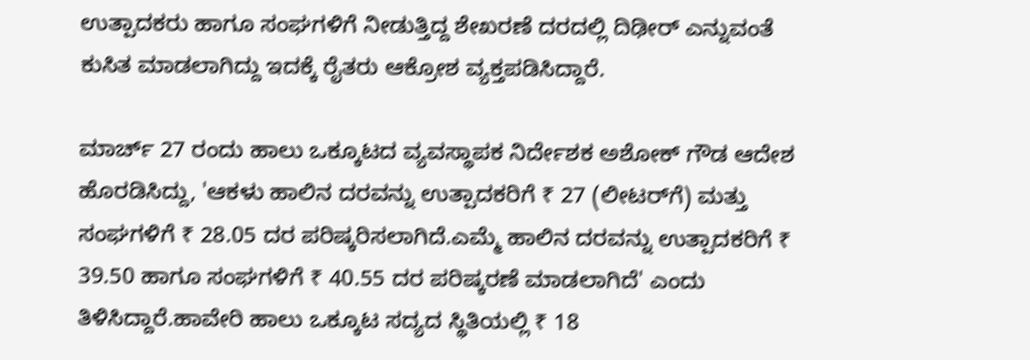ಉತ್ಪಾದಕರು ಹಾಗೂ ಸಂಘಗಳಿಗೆ ನೀಡುತ್ತಿದ್ದ ಶೇಖರಣೆ ದರದಲ್ಲಿ ದಿಢೀರ್‌ ಎನ್ನುವಂತೆ ಕುಸಿತ ಮಾಡಲಾಗಿದ್ದು ಇದಕ್ಕೆ ರೈತರು ಆಕ್ರೋಶ ವ್ಯಕ್ತಪಡಿಸಿದ್ದಾರೆ.

ಮಾರ್ಚ್‌ 27 ರಂದು ಹಾಲು ಒಕ್ಕೂಟದ ವ್ಯವಸ್ಥಾಪಕ ನಿರ್ದೇಶಕ ಅಶೋಕ್‌ ಗೌಡ ಆದೇಶ ಹೊರಡಿಸಿದ್ದು, 'ಆಕಳು ಹಾಲಿನ ದರವನ್ನು ಉತ್ಪಾದಕರಿಗೆ ₹ 27 (ಲೀಟರ್‌ಗೆ) ಮತ್ತು ಸಂಘಗಳಿಗೆ ₹ 28.05 ದರ ಪರಿಷ್ಕರಿಸಲಾಗಿದೆ.ಎಮ್ಮೆ ಹಾಲಿನ ದರವನ್ನು ಉತ್ಪಾದಕರಿಗೆ ₹ 39.50 ಹಾಗೂ ಸಂಘಗಳಿಗೆ ₹ 40.55 ದರ ಪರಿಷ್ಕರಣೆ ಮಾಡಲಾಗಿದೆ' ಎಂದು ತಿಳಿಸಿದ್ದಾರೆ.ಹಾವೇರಿ ಹಾಲು ಒಕ್ಕೂಟ ಸದ್ಯದ ಸ್ಥಿತಿಯಲ್ಲಿ ₹ 18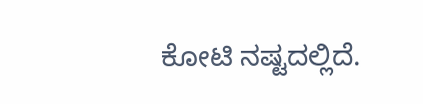ಕೋಟಿ ನಷ್ಟದಲ್ಲಿದೆ.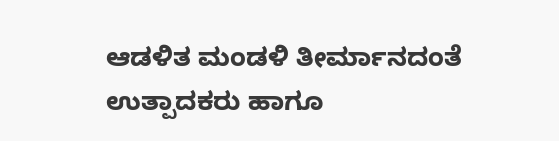ಆಡಳಿತ ಮಂಡಳಿ ತೀರ್ಮಾನದಂತೆ ಉತ್ಪಾದಕರು ಹಾಗೂ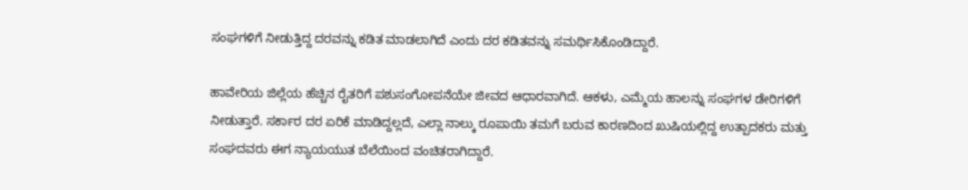ಸಂಘಗಳಿಗೆ ನೀಡುತ್ತಿದ್ದ ದರವನ್ನು ಕಡಿತ ಮಾಡಲಾಗಿದೆ ಎಂದು ದರ ಕಡಿತವನ್ನು ಸಮರ್ಥಿಸಿಕೊಂಡಿದ್ದಾರೆ.

ಹಾವೇರಿಯ ಜಿಲ್ಲೆಯ ಹೆಚ್ಚಿನ ರೈತರಿಗೆ ಪಶುಸಂಗೋಪನೆಯೇ ಜೀವದ ಆಧಾರವಾಗಿದೆ. ಆಕಳು, ಎಮ್ಮೆಯ ಹಾಲನ್ನು ಸಂಘಗಳ ಡೇರಿಗಳಿಗೆ ನೀಡುತ್ತಾರೆ. ಸರ್ಕಾರ ದರ ಏರಿಕೆ ಮಾಡಿದ್ದಲ್ಲದೆ, ಎಲ್ಲಾ ನಾಲ್ಕು ರೂಪಾಯಿ ತಮಗೆ ಬರುವ ಕಾರಣದಿಂದ ಖುಷಿಯಲ್ಲಿದ್ದ ಉತ್ಪಾದಕರು ಮತ್ತು ಸಂಘದವರು ಈಗ ನ್ಯಾಯಯುತ ಬೆಲೆಯಿಂದ ವಂಚಿತರಾಗಿದ್ದಾರೆ.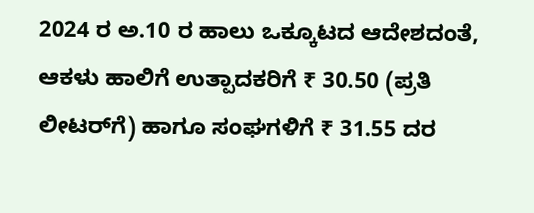2024 ರ ಅ.10 ರ ಹಾಲು ಒಕ್ಕೂಟದ ಆದೇಶದಂತೆ, ಆಕಳು ಹಾಲಿಗೆ ಉತ್ಪಾದಕರಿಗೆ ₹ 30.50 (ಪ್ರತಿ ಲೀಟರ್‌ಗೆ) ಹಾಗೂ ಸಂಘಗಳಿಗೆ ₹ 31.55 ದರ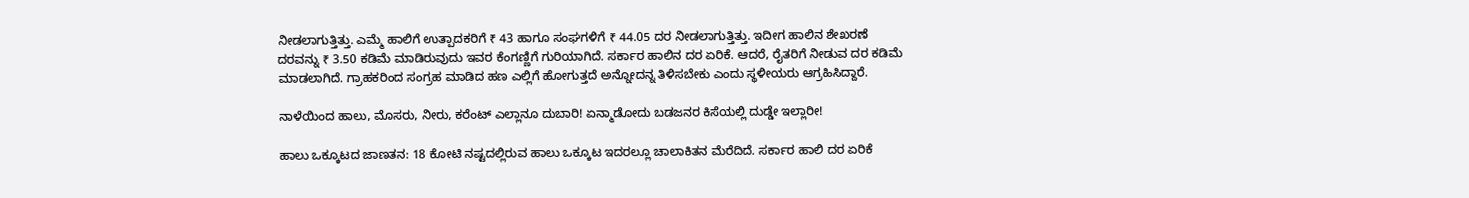ನೀಡಲಾಗುತ್ತಿತ್ತು. ಎಮ್ಮೆ ಹಾಲಿಗೆ ಉತ್ಪಾದಕರಿಗೆ ₹ 43 ಹಾಗೂ ಸಂಘಗಳಿಗೆ ₹ 44.05 ದರ ನೀಡಲಾಗುತ್ತಿತ್ತು. ಇದೀಗ ಹಾಲಿನ ಶೇಖರಣೆ ದರವನ್ನು ₹ 3.50 ಕಡಿಮೆ ಮಾಡಿರುವುದು ಇವರ ಕೆಂಗಣ್ಣಿಗೆ ಗುರಿಯಾಗಿದೆ. ಸರ್ಕಾರ ಹಾಲಿನ ದರ ಏರಿಕೆ. ಆದರೆ, ರೈತರಿಗೆ ನೀಡುವ ದರ ಕಡಿಮೆ ಮಾಡಲಾಗಿದೆ. ಗ್ರಾಹಕರಿಂದ ಸಂಗ್ರಹ ಮಾಡಿದ ಹಣ ಎಲ್ಲಿಗೆ ಹೋಗುತ್ತದೆ ಅನ್ನೋದನ್ನ ತಿಳಿಸಬೇಕು ಎಂದು ಸ್ಥಳೀಯರು ಆಗ್ರಹಿಸಿದ್ದಾರೆ.

ನಾಳೆಯಿಂದ ಹಾಲು, ಮೊಸರು, ನೀರು, ಕರೆಂಟ್‌ ಎಲ್ಲಾನೂ ದುಬಾರಿ! ಏನ್ಮಾಡೋದು ಬಡಜನರ ಕಿಸೆಯಲ್ಲಿ ದುಡ್ಡೇ ಇಲ್ಲಾರೀ!

ಹಾಲು ಒಕ್ಕೂಟದ ಜಾಣತನ: 18 ಕೋಟಿ ನಷ್ಟದಲ್ಲಿರುವ ಹಾಲು ಒಕ್ಕೂಟ ಇದರಲ್ಲೂ ಚಾಲಾಕಿತನ ಮೆರೆದಿದೆ. ಸರ್ಕಾರ ಹಾಲಿ ದರ ಏರಿಕೆ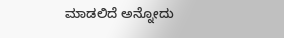ಮಾಡಲಿದೆ ಅನ್ನೋದು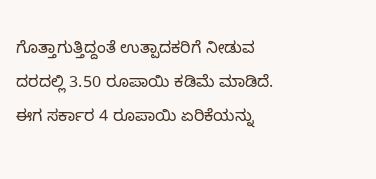ಗೊತ್ತಾಗುತ್ತಿದ್ದಂತೆ ಉತ್ಪಾದಕರಿಗೆ ನೀಡುವ ದರದಲ್ಲಿ 3.50 ರೂಪಾಯಿ ಕಡಿಮೆ ಮಾಡಿದೆ. ಈಗ ಸರ್ಕಾರ 4 ರೂಪಾಯಿ ಏರಿಕೆಯನ್ನು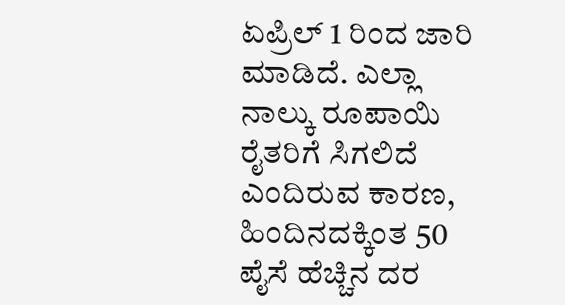ಏಪ್ರಿಲ್‌ 1 ರಿಂದ ಜಾರಿ ಮಾಡಿದೆ. ಎಲ್ಲಾ ನಾಲ್ಕು ರೂಪಾಯಿ ರೈತರಿಗೆ ಸಿಗಲಿದೆ ಎಂದಿರುವ ಕಾರಣ, ಹಿಂದಿನದಕ್ಕಿಂತ 50 ಪೈಸೆ ಹೆಚ್ಚಿನ ದರ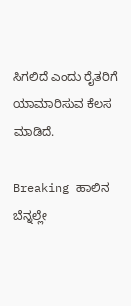ಸಿಗಲಿದೆ ಎಂದು ರೈತರಿಗೆ ಯಾಮಾರಿಸುವ ಕೆಲಸ ಮಾಡಿದೆ.

Breaking ಹಾಲಿನ ಬೆನ್ನಲ್ಲೇ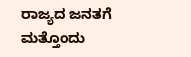ರಾಜ್ಯದ ಜನತಗೆ ಮತ್ತೊಂದು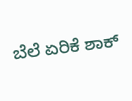ಬೆಲೆ ಏರಿಕೆ ಶಾಕ್